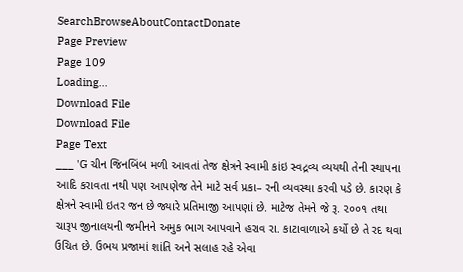SearchBrowseAboutContactDonate
Page Preview
Page 109
Loading...
Download File
Download File
Page Text
___ 'G ચીન જિનબિંબ મળી આવતાં તેજ ક્ષેત્રને સ્વામી કાંઇ સ્વદ્રવ્ય વ્યયથી તેની સ્થાપના આદિ કરાવતા નથી પણ આપણેજ તેને માટે સર્વ પ્રકા– રની વ્યવસ્થા કરવી પડે છે. કારણ કે ક્ષેત્રને સ્વામી ઇતર જન છે જ્યારે પ્રતિમાજી આપણાં છે. માટેજ તેમને જે રૂ. ૨૦૦૧ તથા ચારૂપ જીનાલયની જમીનને અમુક ભાગ આપવાને હરાવ રા. કાટાવાળાએ કર્યો છે તે રદ થવા ઉચિત છે. ઉભય પ્રજામાં શાંતિ અને સલાહ રહે એવા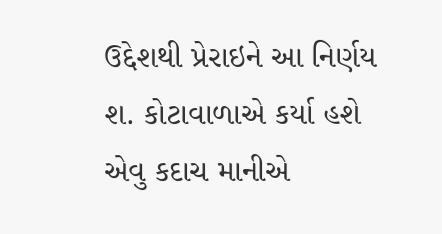ઉદ્દેશથી પ્રેરાઇને આ નિર્ણય શ. કોટાવાળાએ કર્યા હશે એવુ કદાચ માનીએ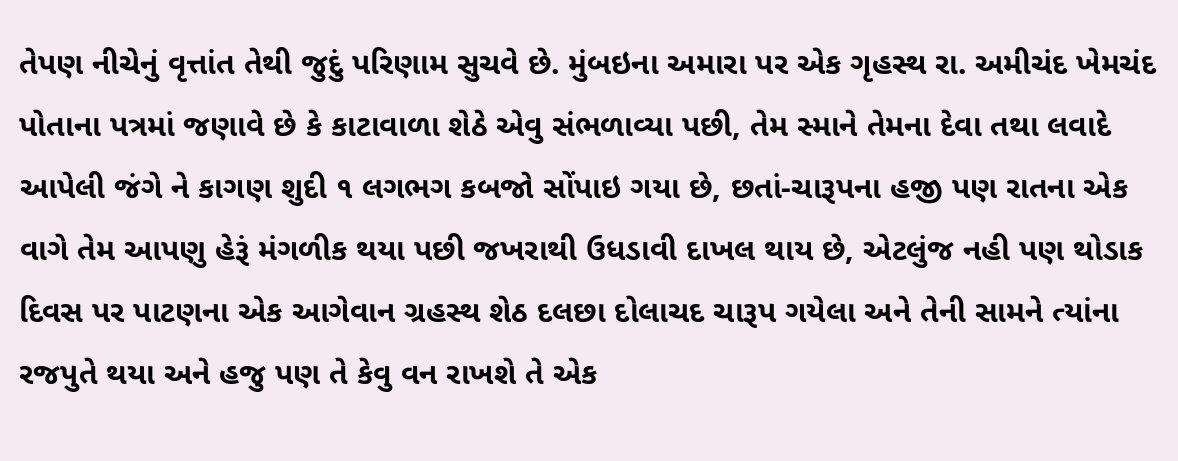તેપણ નીચેનું વૃત્તાંત તેથી જુદું પરિણામ સુચવે છે. મુંબઇના અમારા પર એક ગૃહસ્થ રા. અમીચંદ ખેમચંદ પોતાના પત્રમાં જણાવે છે કે કાટાવાળા શેઠે એવુ સંભળાવ્યા પછી, તેમ સ્માને તેમના દેવા તથા લવાદે આપેલી જંગે ને કાગણ શુદી ૧ લગભગ કબજો સોંપાઇ ગયા છે, છતાં-ચારૂપના હજી પણ રાતના એક વાગે તેમ આપણુ હેરૂં મંગળીક થયા પછી જખરાથી ઉધડાવી દાખલ થાય છે, એટલુંજ નહી પણ થોડાક દિવસ પર પાટણના એક આગેવાન ગ્રહસ્થ શેઠ દલછા દોલાચદ ચારૂપ ગયેલા અને તેની સામને ત્યાંના રજપુતે થયા અને હજુ પણ તે કેવુ વન રાખશે તે એક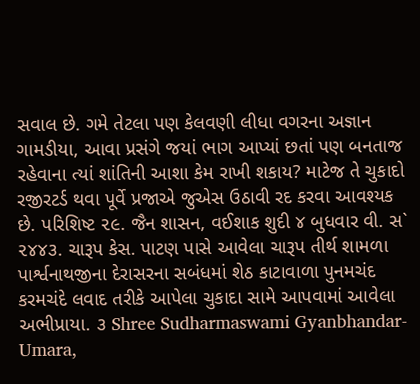સવાલ છે. ગમે તેટલા પણ કેલવણી લીધા વગરના અજ્ઞાન ગામડીયા, આવા પ્રસંગે જયાં ભાગ આપ્યાં છતાં પણ બનતાજ રહેવાના ત્યાં શાંતિની આશા કેમ રાખી શકાય? માટેજ તે ચુકાદો રજીરટર્ડ થવા પૂર્વે પ્રજાએ જુએસ ઉઠાવી રદ કરવા આવશ્યક છે. પરિશિષ્ટ ૨૯. જૈન શાસન, વઈશાક શુદી ૪ બુધવાર વી. સ` ૨૪૪૩. ચારૂપ કેસ. પાટણ પાસે આવેલા ચારૂપ તીર્થ શામળા પાર્શ્વનાથજીના દેરાસરના સબંધમાં શેઠ કાટાવાળા પુનમચંદ કરમચંદે લવાદ તરીકે આપેલા ચુકાદા સામે આપવામાં આવેલા અભીપ્રાયા. ૩ Shree Sudharmaswami Gyanbhandar-Umara,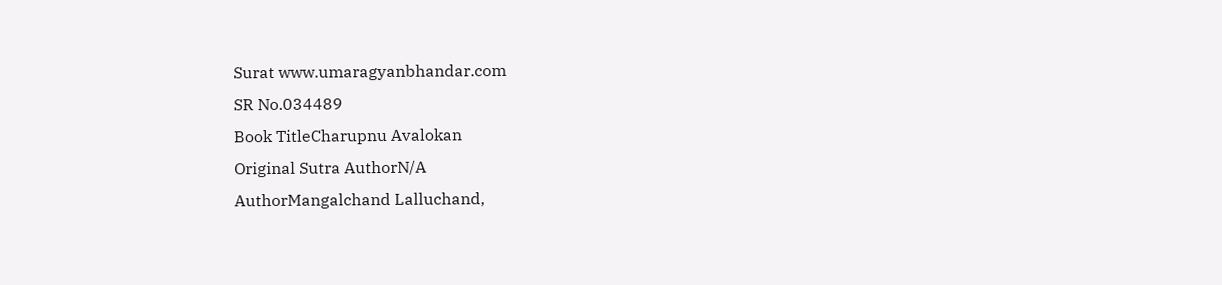Surat www.umaragyanbhandar.com
SR No.034489
Book TitleCharupnu Avalokan
Original Sutra AuthorN/A
AuthorMangalchand Lalluchand,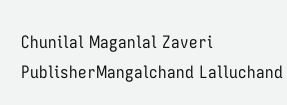Chunilal Maganlal Zaveri
PublisherMangalchand Lalluchand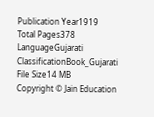Publication Year1919
Total Pages378
LanguageGujarati
ClassificationBook_Gujarati
File Size14 MB
Copyright © Jain Education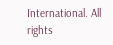International. All rights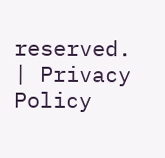reserved. | Privacy Policy